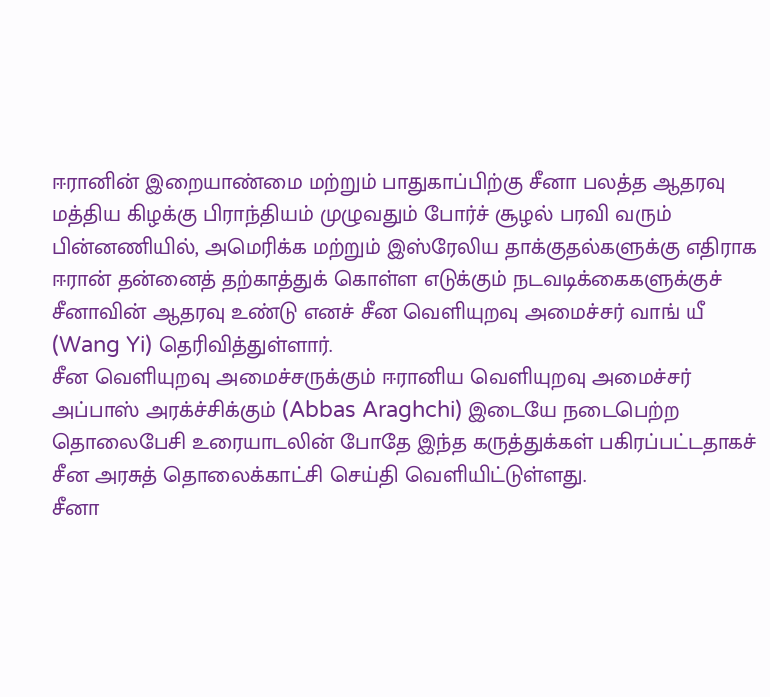ஈரானின் இறையாண்மை மற்றும் பாதுகாப்பிற்கு சீனா பலத்த ஆதரவு
மத்திய கிழக்கு பிராந்தியம் முழுவதும் போர்ச் சூழல் பரவி வரும் பின்னணியில், அமெரிக்க மற்றும் இஸ்ரேலிய தாக்குதல்களுக்கு எதிராக ஈரான் தன்னைத் தற்காத்துக் கொள்ள எடுக்கும் நடவடிக்கைகளுக்குச் சீனாவின் ஆதரவு உண்டு எனச் சீன வெளியுறவு அமைச்சர் வாங் யீ (Wang Yi) தெரிவித்துள்ளார்.
சீன வெளியுறவு அமைச்சருக்கும் ஈரானிய வெளியுறவு அமைச்சர் அப்பாஸ் அரக்ச்சிக்கும் (Abbas Araghchi) இடையே நடைபெற்ற தொலைபேசி உரையாடலின் போதே இந்த கருத்துக்கள் பகிரப்பட்டதாகச் சீன அரசுத் தொலைக்காட்சி செய்தி வெளியிட்டுள்ளது.
சீனா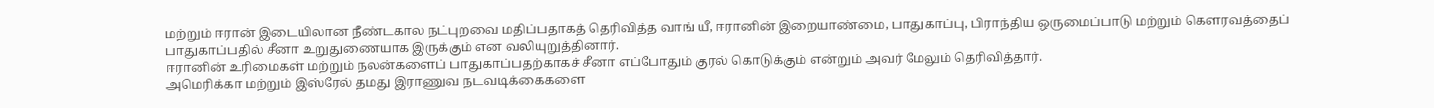மற்றும் ஈரான் இடையிலான நீண்டகால நட்புறவை மதிப்பதாகத் தெரிவித்த வாங் யீ, ஈரானின் இறையாண்மை, பாதுகாப்பு, பிராந்திய ஒருமைப்பாடு மற்றும் கௌரவத்தைப் பாதுகாப்பதில் சீனா உறுதுணையாக இருக்கும் என வலியுறுத்தினார்.
ஈரானின் உரிமைகள் மற்றும் நலன்களைப் பாதுகாப்பதற்காகச் சீனா எப்போதும் குரல் கொடுக்கும் என்றும் அவர் மேலும் தெரிவித்தார்.
அமெரிக்கா மற்றும் இஸ்ரேல் தமது இராணுவ நடவடிக்கைகளை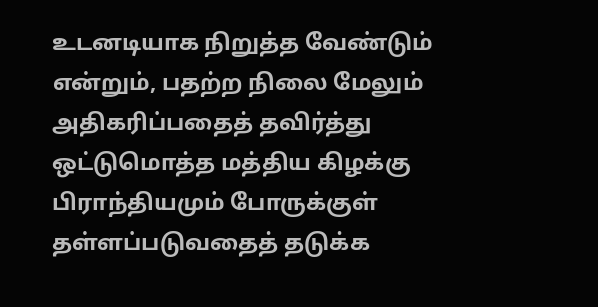உடனடியாக நிறுத்த வேண்டும் என்றும், பதற்ற நிலை மேலும் அதிகரிப்பதைத் தவிர்த்து ஒட்டுமொத்த மத்திய கிழக்கு பிராந்தியமும் போருக்குள் தள்ளப்படுவதைத் தடுக்க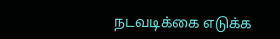நடவடிக்கை எடுக்க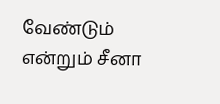வேண்டும் என்றும் சீனா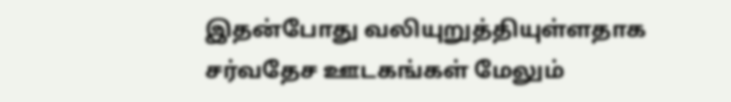இதன்போது வலியுறுத்தியுள்ளதாக சர்வதேச ஊடகங்கள் மேலும்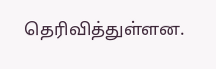தெரிவித்துள்ளன.